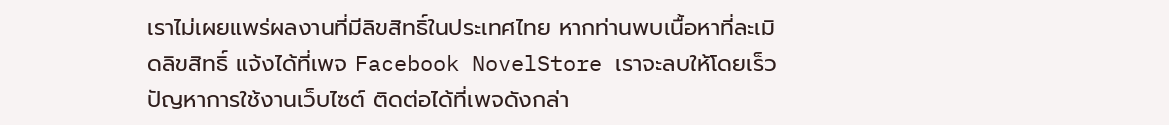เราไม่เผยแพร่ผลงานที่มีลิขสิทธิ์ในประเทศไทย หากท่านพบเนื้อหาที่ละเมิดลิขสิทธิ์ แจ้งได้ที่เพจ Facebook NovelStore เราจะลบให้โดยเร็ว
ปัญหาการใช้งานเว็บไซต์ ติดต่อได้ที่เพจดังกล่า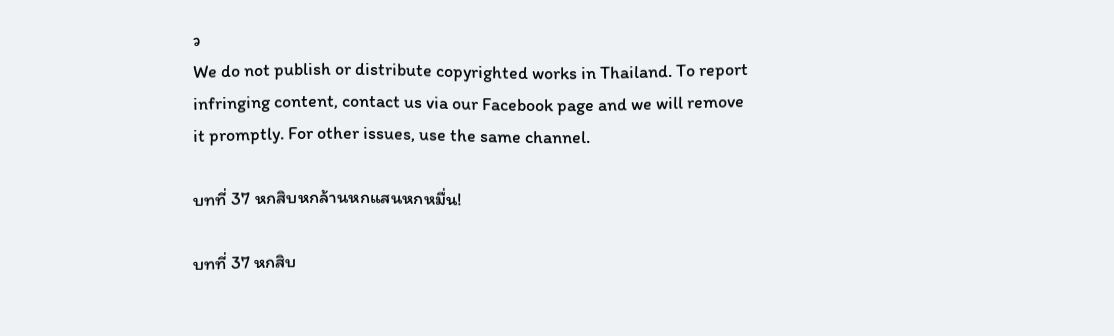ว
We do not publish or distribute copyrighted works in Thailand. To report infringing content, contact us via our Facebook page and we will remove it promptly. For other issues, use the same channel.

บทที่ 37 หกสิบหกล้านหกแสนหกหมื่น!

บทที่ 37 หกสิบ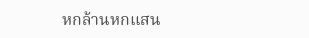หกล้านหกแสน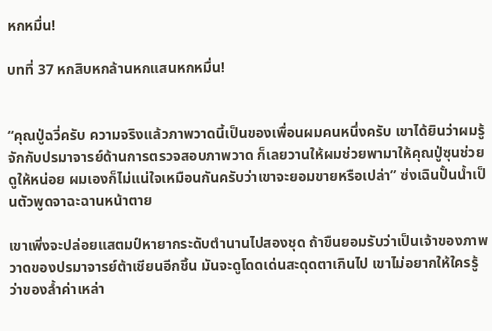หกหมื่น!

บทที่ 37 หกสิบหกล้านหกแสนหกหมื่น!


“คุณปู่ฉวี่ครับ ความจริงแล้วภาพวาดนี้เป็นของเพื่อนผมคนหนึ่งครับ เขาได้ยินว่าผมรู้จักกับปรมาจารย์ด้านการตรวจสอบภาพวาด ก็เลยวานให้ผมช่วยพามาให้คุณปู่ซุนช่วยดูให้หน่อย ผมเองก็ไม่แน่ใจเหมือนกันครับว่าเขาจะยอมขายหรือเปล่า” ซ่งเฉินปั้นน้ำเป็นตัวพูดจาฉะฉานหน้าตาย

เขาเพิ่งจะปล่อยแสตมป์หายากระดับตำนานไปสองชุด ถ้าขืนยอมรับว่าเป็นเจ้าของภาพวาดของปรมาจารย์ต้าเชียนอีกชิ้น มันจะดูโดดเด่นสะดุดตาเกินไป เขาไม่อยากให้ใครรู้ว่าของล้ำค่าเหล่า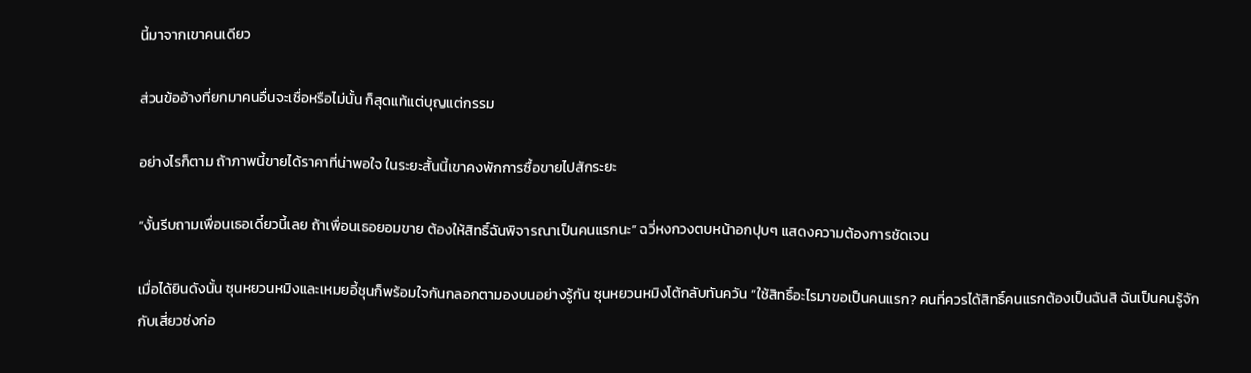นี้มาจากเขาคนเดียว

ส่วนข้ออ้างที่ยกมาคนอื่นจะเชื่อหรือไม่นั้น ก็สุดแท้แต่บุญแต่กรรม

อย่างไรก็ตาม ถ้าภาพนี้ขายได้ราคาที่น่าพอใจ ในระยะสั้นนี้เขาคงพักการซื้อขายไปสักระยะ

“งั้นรีบถามเพื่อนเธอเดี๋ยวนี้เลย ถ้าเพื่อนเธอยอมขาย ต้องให้สิทธิ์ฉันพิจารณาเป็นคนแรกนะ” ฉวี่หงกวงตบหน้าอกปุบๆ แสดงความต้องการชัดเจน

เมื่อได้ยินดังนั้น ซุนหยวนหมิงและเหมยอี้ชุนก็พร้อมใจกันกลอกตามองบนอย่างรู้กัน ซุนหยวนหมิงโต้กลับทันควัน “ใช้สิทธิ์อะไรมาขอเป็นคนแรก? คนที่ควรได้สิทธิ์คนแรกต้องเป็นฉันสิ ฉันเป็นคนรู้จักกับเสี่ยวซ่งก่อ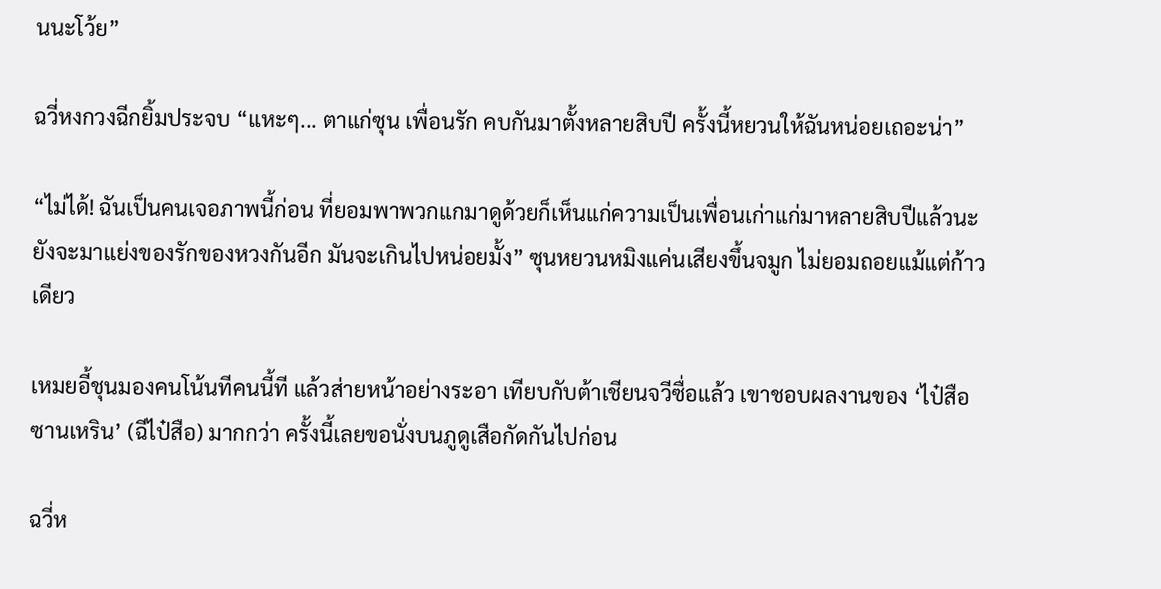นนะโว้ย”

ฉวี่หงกวงฉีกยิ้มประจบ “แหะๆ... ตาแก่ซุน เพื่อนรัก คบกันมาตั้งหลายสิบปี ครั้งนี้หยวนให้ฉันหน่อยเถอะน่า”

“ไม่ได้! ฉันเป็นคนเจอภาพนี้ก่อน ที่ยอมพาพวกแกมาดูด้วยก็เห็นแก่ความเป็นเพื่อนเก่าแก่มาหลายสิบปีแล้วนะ ยังจะมาแย่งของรักของหวงกันอีก มันจะเกินไปหน่อยมั้ง” ซุนหยวนหมิงแค่นเสียงขึ้นจมูก ไม่ยอมถอยแม้แต่ก้าวเดียว

เหมยอี้ชุนมองคนโน้นทีคนนี้ที แล้วส่ายหน้าอย่างระอา เทียบกับต้าเชียนจวีซื่อแล้ว เขาชอบผลงานของ ‘ไป๋สือซานเหริน’ (ฉีไป๋สือ) มากกว่า ครั้งนี้เลยขอนั่งบนภูดูเสือกัดกันไปก่อน

ฉวี่ห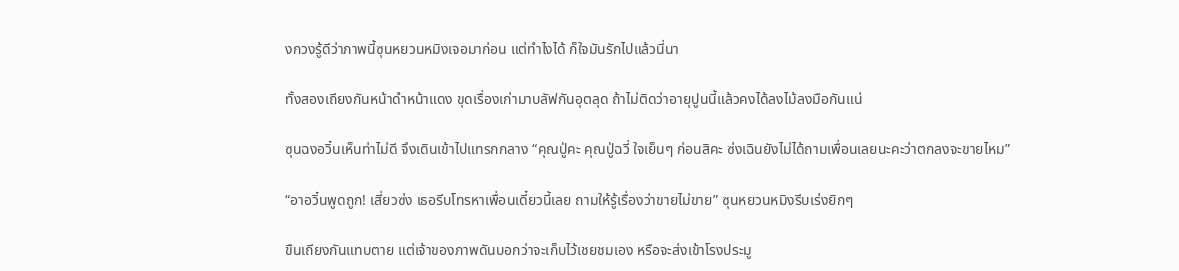งกวงรู้ดีว่าภาพนี้ซุนหยวนหมิงเจอมาก่อน แต่ทำไงได้ ก็ใจมันรักไปแล้วนี่นา

ทั้งสองเถียงกันหน้าดำหน้าแดง ขุดเรื่องเก่ามาบลัฟกันอุตลุด ถ้าไม่ติดว่าอายุปูนนี้แล้วคงได้ลงไม้ลงมือกันแน่

ซุนฉงอวิ๋นเห็นท่าไม่ดี จึงเดินเข้าไปแทรกกลาง “คุณปู่คะ คุณปู่ฉวี่ ใจเย็นๆ ก่อนสิคะ ซ่งเฉินยังไม่ได้ถามเพื่อนเลยนะคะว่าตกลงจะขายไหม”

“อาอวิ๋นพูดถูก! เสี่ยวซ่ง เธอรีบโทรหาเพื่อนเดี๋ยวนี้เลย ถามให้รู้เรื่องว่าขายไม่ขาย” ซุนหยวนหมิงรีบเร่งยิกๆ

ขืนเถียงกันแทบตาย แต่เจ้าของภาพดันบอกว่าจะเก็บไว้เชยชมเอง หรือจะส่งเข้าโรงประมู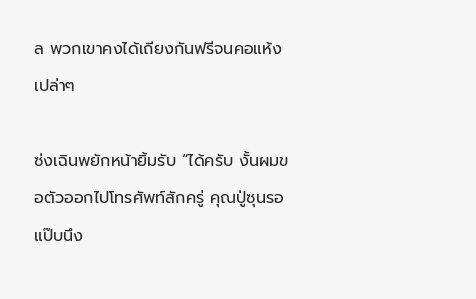ล พวกเขาคงได้เถียงกันฟรีจนคอแห้งเปล่าๆ

ซ่งเฉินพยักหน้ายิ้มรับ “ได้ครับ งั้นผมขอตัวออกไปโทรศัพท์สักครู่ คุณปู่ซุนรอแป๊บนึง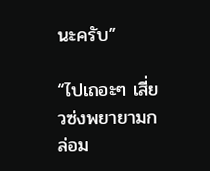นะครับ”

“ไปเถอะๆ เสี่ยวซ่งพยายามกล่อม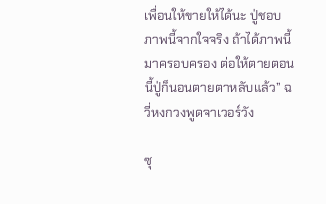เพื่อนให้ขายให้ได้นะ ปู่ชอบภาพนี้จากใจจริง ถ้าได้ภาพนี้มาครอบครอง ต่อให้ตายตอนนี้ปู่ก็นอนตายตาหลับแล้ว” ฉวี่หงกวงพูดจาเวอร์วัง

ซุ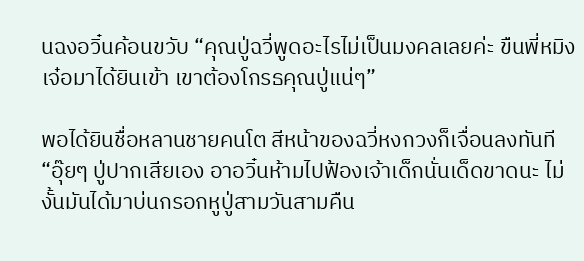นฉงอวิ๋นค้อนขวับ “คุณปู่ฉวี่พูดอะไรไม่เป็นมงคลเลยค่ะ ขืนพี่หมิงเจ๋อมาได้ยินเข้า เขาต้องโกรธคุณปู่แน่ๆ”

พอได้ยินชื่อหลานชายคนโต สีหน้าของฉวี่หงกวงก็เจื่อนลงทันที “อุ๊ยๆ ปู่ปากเสียเอง อาอวิ๋นห้ามไปฟ้องเจ้าเด็กนั่นเด็ดขาดนะ ไม่งั้นมันได้มาบ่นกรอกหูปู่สามวันสามคืน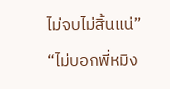ไม่จบไม่สิ้นแน่”

“ไม่บอกพี่หมิง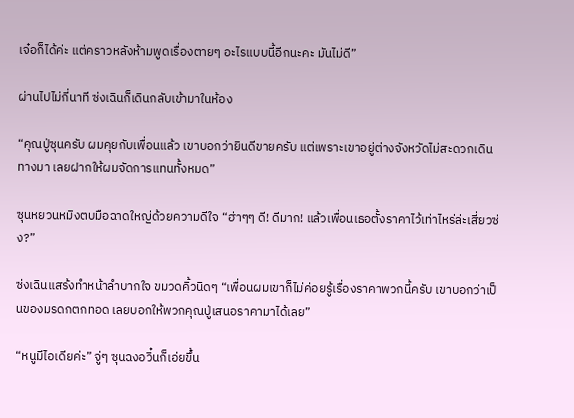เจ๋อก็ได้ค่ะ แต่คราวหลังห้ามพูดเรื่องตายๆ อะไรแบบนี้อีกนะคะ มันไม่ดี”

ผ่านไปไม่กี่นาที ซ่งเฉินก็เดินกลับเข้ามาในห้อง

“คุณปู่ซุนครับ ผมคุยกับเพื่อนแล้ว เขาบอกว่ายินดีขายครับ แต่เพราะเขาอยู่ต่างจังหวัดไม่สะดวกเดินทางมา เลยฝากให้ผมจัดการแทนทั้งหมด”

ซุนหยวนหมิงตบมือฉาดใหญ่ด้วยความดีใจ “ฮ่าๆๆ ดี! ดีมาก! แล้วเพื่อนเธอตั้งราคาไว้เท่าไหร่ล่ะเสี่ยวซ่ง?”

ซ่งเฉินแสร้งทำหน้าลำบากใจ ขมวดคิ้วนิดๆ “เพื่อนผมเขาก็ไม่ค่อยรู้เรื่องราคาพวกนี้ครับ เขาบอกว่าเป็นของมรดกตกทอด เลยบอกให้พวกคุณปู่เสนอราคามาได้เลย”

“หนูมีไอเดียค่ะ” จู่ๆ ซุนฉงอวิ๋นก็เอ่ยขึ้น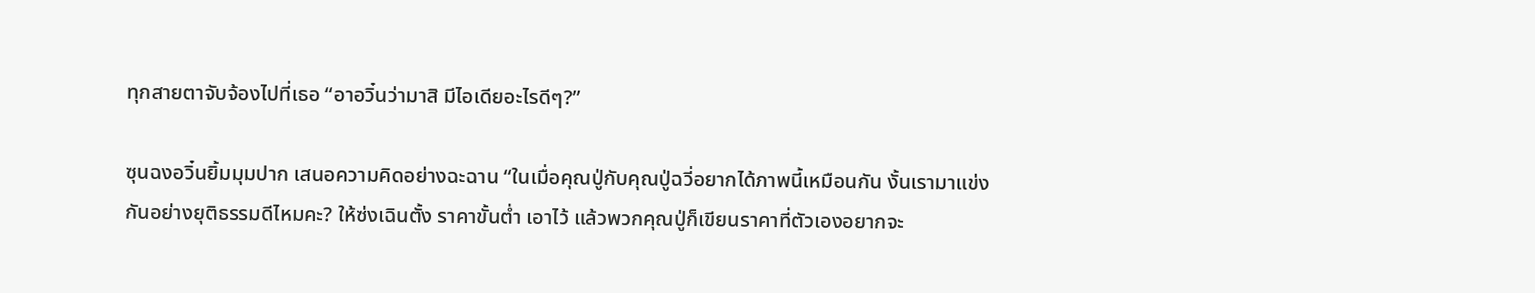ทุกสายตาจับจ้องไปที่เธอ “อาอวิ๋นว่ามาสิ มีไอเดียอะไรดีๆ?”

ซุนฉงอวิ๋นยิ้มมุมปาก เสนอความคิดอย่างฉะฉาน “ในเมื่อคุณปู่กับคุณปู่ฉวี่อยากได้ภาพนี้เหมือนกัน งั้นเรามาแข่งกันอย่างยุติธรรมดีไหมคะ? ให้ซ่งเฉินตั้ง ราคาขั้นต่ำ เอาไว้ แล้วพวกคุณปู่ก็เขียนราคาที่ตัวเองอยากจะ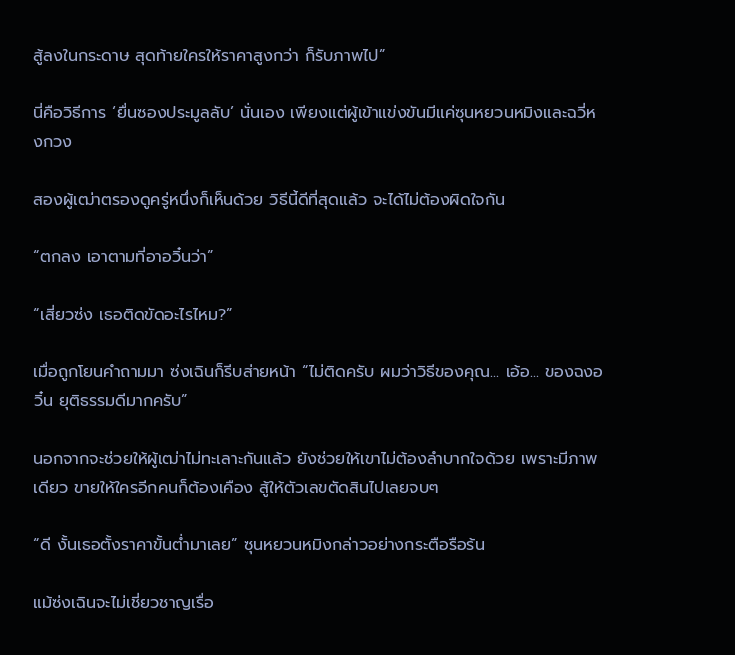สู้ลงในกระดาษ สุดท้ายใครให้ราคาสูงกว่า ก็รับภาพไป”

นี่คือวิธีการ ‘ยื่นซองประมูลลับ’ นั่นเอง เพียงแต่ผู้เข้าแข่งขันมีแค่ซุนหยวนหมิงและฉวี่หงกวง

สองผู้เฒ่าตรองดูครู่หนึ่งก็เห็นด้วย วิธีนี้ดีที่สุดแล้ว จะได้ไม่ต้องผิดใจกัน

“ตกลง เอาตามที่อาอวิ๋นว่า”

“เสี่ยวซ่ง เธอติดขัดอะไรไหม?”

เมื่อถูกโยนคำถามมา ซ่งเฉินก็รีบส่ายหน้า “ไม่ติดครับ ผมว่าวิธีของคุณ... เอ้อ... ของฉงอวิ๋น ยุติธรรมดีมากครับ”

นอกจากจะช่วยให้ผู้เฒ่าไม่ทะเลาะกันแล้ว ยังช่วยให้เขาไม่ต้องลำบากใจด้วย เพราะมีภาพเดียว ขายให้ใครอีกคนก็ต้องเคือง สู้ให้ตัวเลขตัดสินไปเลยจบๆ

“ดี งั้นเธอตั้งราคาขั้นต่ำมาเลย” ซุนหยวนหมิงกล่าวอย่างกระตือรือร้น

แม้ซ่งเฉินจะไม่เชี่ยวชาญเรื่อ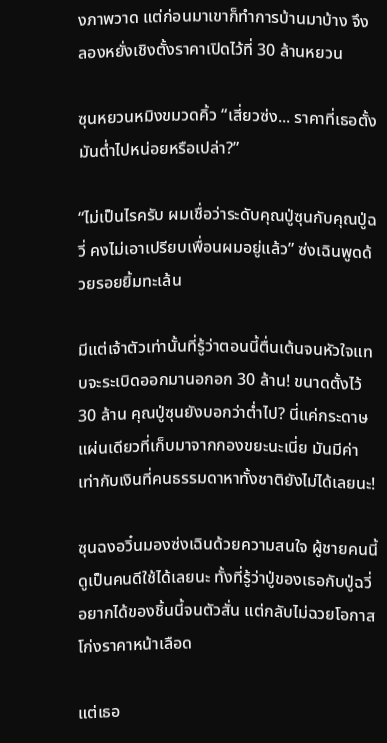งภาพวาด แต่ก่อนมาเขาก็ทำการบ้านมาบ้าง จึงลองหยั่งเชิงตั้งราคาเปิดไว้ที่ 30 ล้านหยวน

ซุนหยวนหมิงขมวดคิ้ว “เสี่ยวซ่ง... ราคาที่เธอตั้งมันต่ำไปหน่อยหรือเปล่า?”

“ไม่เป็นไรครับ ผมเชื่อว่าระดับคุณปู่ซุนกับคุณปู่ฉวี่ คงไม่เอาเปรียบเพื่อนผมอยู่แล้ว” ซ่งเฉินพูดด้วยรอยยิ้มทะเล้น

มีแต่เจ้าตัวเท่านั้นที่รู้ว่าตอนนี้ตื่นเต้นจนหัวใจแทบจะระเบิดออกมานอกอก 30 ล้าน! ขนาดตั้งไว้ 30 ล้าน คุณปู่ซุนยังบอกว่าต่ำไป? นี่แค่กระดาษแผ่นเดียวที่เก็บมาจากกองขยะนะเนี่ย มันมีค่าเท่ากับเงินที่คนธรรมดาหาทั้งชาติยังไม่ได้เลยนะ!

ซุนฉงอวิ๋นมองซ่งเฉินด้วยความสนใจ ผู้ชายคนนี้ดูเป็นคนดีใช้ได้เลยนะ ทั้งที่รู้ว่าปู่ของเธอกับปู่ฉวี่อยากได้ของชิ้นนี้จนตัวสั่น แต่กลับไม่ฉวยโอกาสโก่งราคาหน้าเลือด

แต่เธอ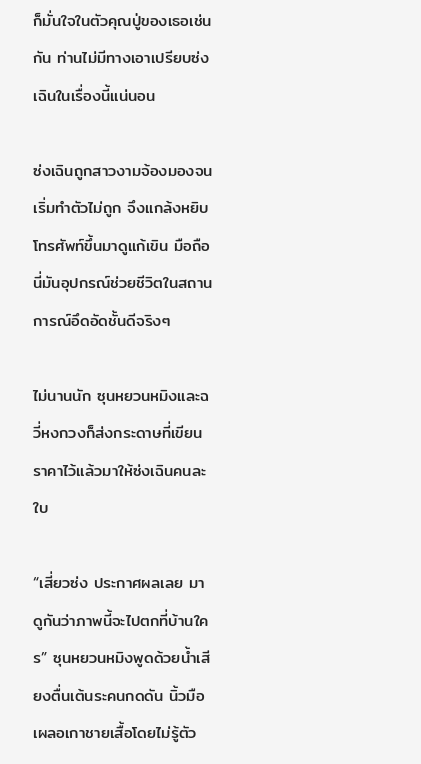ก็มั่นใจในตัวคุณปู่ของเธอเช่นกัน ท่านไม่มีทางเอาเปรียบซ่งเฉินในเรื่องนี้แน่นอน

ซ่งเฉินถูกสาวงามจ้องมองจนเริ่มทำตัวไม่ถูก จึงแกล้งหยิบโทรศัพท์ขึ้นมาดูแก้เขิน มือถือนี่มันอุปกรณ์ช่วยชีวิตในสถานการณ์อึดอัดชั้นดีจริงๆ

ไม่นานนัก ซุนหยวนหมิงและฉวี่หงกวงก็ส่งกระดาษที่เขียนราคาไว้แล้วมาให้ซ่งเฉินคนละใบ

“เสี่ยวซ่ง ประกาศผลเลย มาดูกันว่าภาพนี้จะไปตกที่บ้านใคร” ซุนหยวนหมิงพูดด้วยน้ำเสียงตื่นเต้นระคนกดดัน นิ้วมือเผลอเกาชายเสื้อโดยไม่รู้ตัว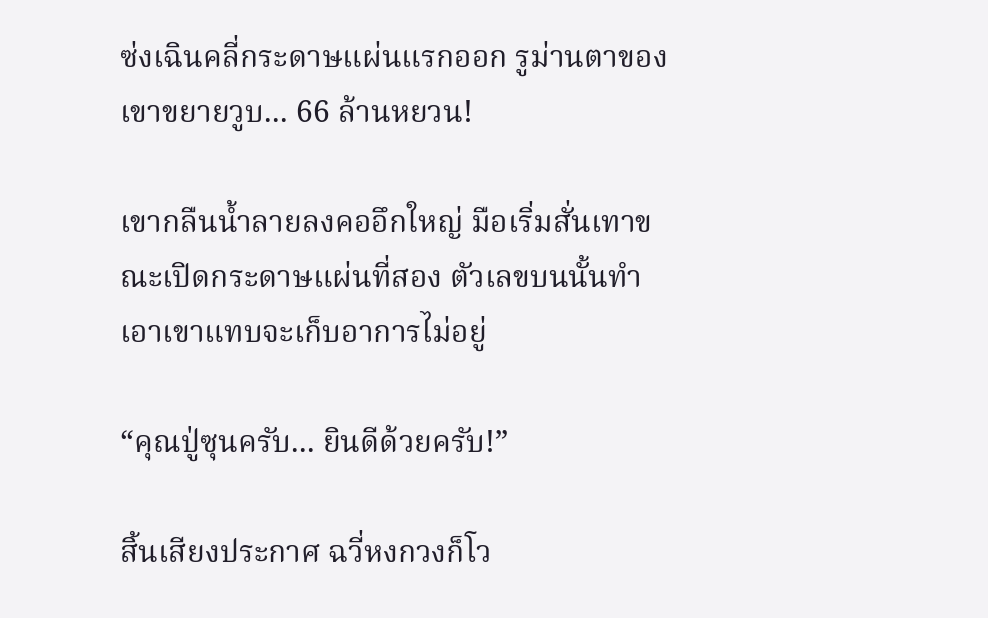ซ่งเฉินคลี่กระดาษแผ่นแรกออก รูม่านตาของเขาขยายวูบ... 66 ล้านหยวน!

เขากลืนน้ำลายลงคออึกใหญ่ มือเริ่มสั่นเทาขณะเปิดกระดาษแผ่นที่สอง ตัวเลขบนนั้นทำเอาเขาแทบจะเก็บอาการไม่อยู่

“คุณปู่ซุนครับ... ยินดีด้วยครับ!”

สิ้นเสียงประกาศ ฉวี่หงกวงก็โว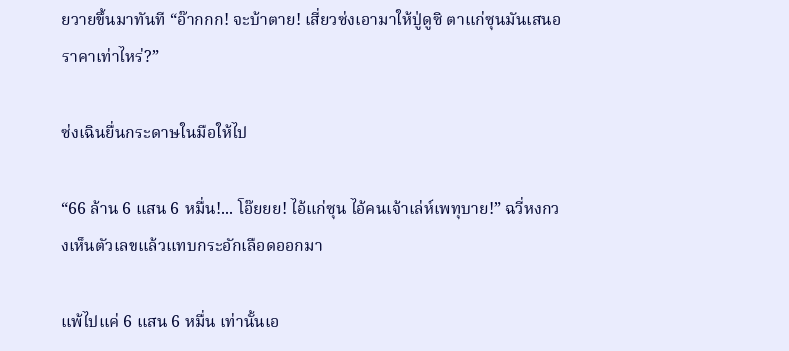ยวายขึ้นมาทันที “อ๊ากกก! จะบ้าตาย! เสี่ยวซ่งเอามาให้ปู่ดูซิ ตาแก่ซุนมันเสนอราคาเท่าไหร่?”

ซ่งเฉินยื่นกระดาษในมือให้ไป

“66 ล้าน 6 แสน 6 หมื่น!... โอ๊ยยย! ไอ้แก่ซุน ไอ้คนเจ้าเล่ห์เพทุบาย!” ฉวี่หงกวงเห็นตัวเลขแล้วแทบกระอักเลือดออกมา

แพ้ไปแค่ 6 แสน 6 หมื่น เท่านั้นเอ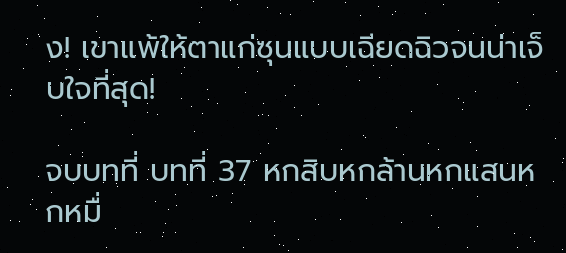ง! เขาแพ้ให้ตาแก่ซุนแบบเฉียดฉิวจนน่าเจ็บใจที่สุด!

จบบทที่ บทที่ 37 หกสิบหกล้านหกแสนหกหมื่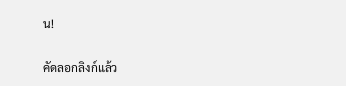น!

คัดลอกลิงก์แล้ว